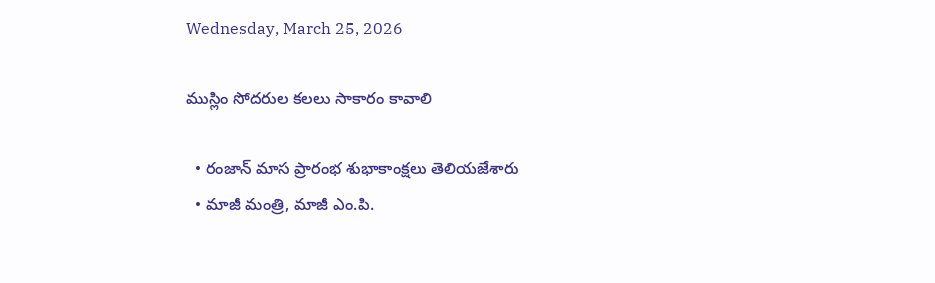Wednesday, March 25, 2026

ముస్లిం సోదరుల కలలు సాకారం కావాలి

  • రంజాన్ మాస ప్రారంభ శుభాకాంక్షలు తెలియజేశారు
  • మాజీ మంత్రి, మాజీ ఎం.పి.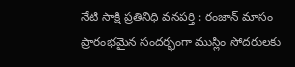నేటి సాక్షి ప్రతినిధి వనపర్తి : రంజాన్ మాసం ప్రారంభమైన సందర్భంగా ముస్లిం సోదరులకు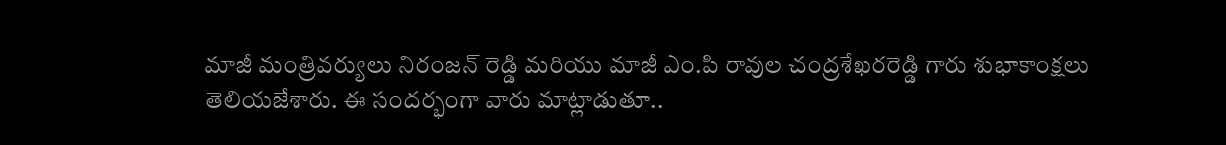మాజీ మంత్రివర్యులు నిరంజన్ రెడ్డి మరియు మాజీ ఎం.పి రావుల చంద్రశేఖరరెడ్డి గారు శుభాకాంక్షలు తెలియజేశారు. ఈ సందర్భంగా వారు మాట్లాడుతూ..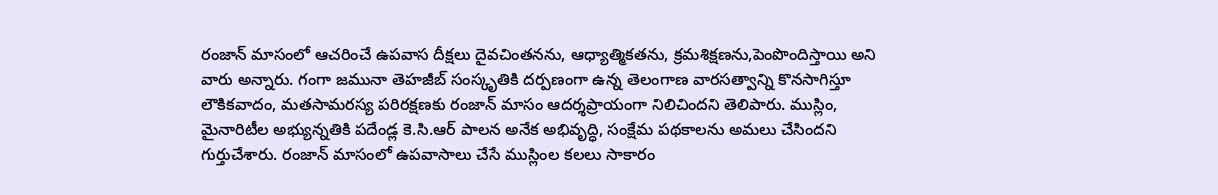రంజాన్ మాసంలో ఆచరించే ఉపవాస దీక్షలు దైవచింతనను, ఆధ్యాత్మికతను, క్రమశిక్షణను,పెంపొందిస్తాయి అని వారు అన్నారు. గంగా జమునా తెహజీబ్ సంస్కృతికి దర్పణంగా ఉన్న తెలంగాణ వారసత్వాన్ని కొనసాగిస్తూ లౌకికవాదం, మతసామరస్య పరిరక్షణకు రంజాన్ మాసం ఆదర్శప్రాయంగా నిలిచిందని తెలిపారు. ముస్లిం, మైనారిటీల అభ్యున్నతికి పదేండ్ల కె.సి.ఆర్ పాలన అనేక అభివృద్ధి, సంక్షేమ పథకాలను అమలు చేసిందని గుర్తుచేశారు. రంజాన్ మాసంలో ఉపవాసాలు చేసే ముస్లింల కలలు సాకారం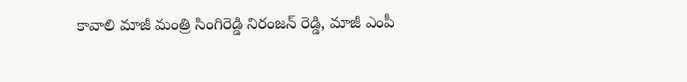కావాలి మాజీ మంత్రి సింగిరెడ్డి నిరంజన్ రెడ్డి, మాజీ ఎంపీ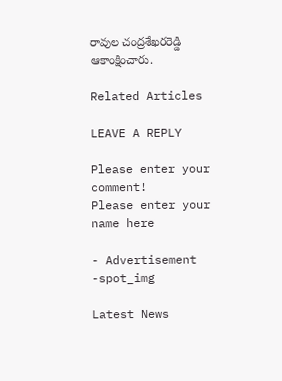రావుల చంద్రశేఖరరెడ్డి ఆకాంక్షించారు.

Related Articles

LEAVE A REPLY

Please enter your comment!
Please enter your name here

- Advertisement -spot_img

Latest News